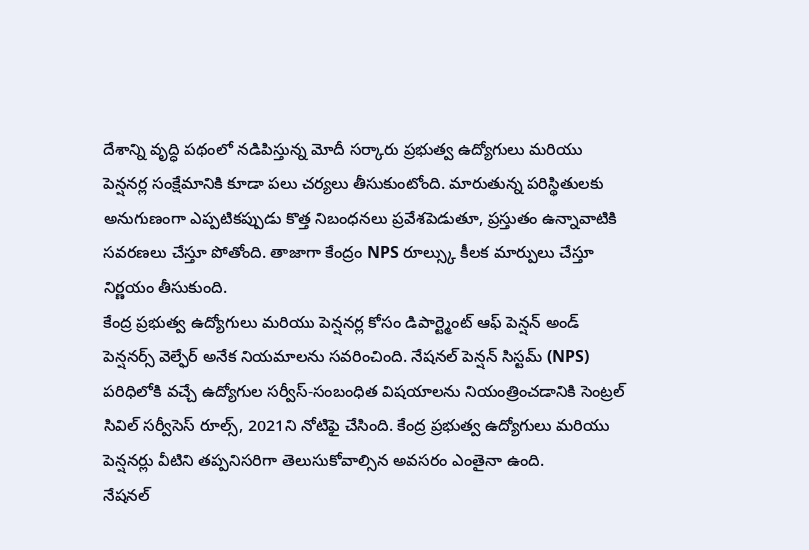దేశాన్ని వృద్ధి పథంలో నడిపిస్తున్న మోదీ సర్కారు ప్రభుత్వ ఉద్యోగులు మరియు పెన్షనర్ల సంక్షేమానికి కూడా పలు చర్యలు తీసుకుంటోంది. మారుతున్న పరిస్థితులకు అనుగుణంగా ఎప్పటికప్పుడు కొత్త నిబంధనలు ప్రవేశపెడుతూ, ప్రస్తుతం ఉన్నావాటికి సవరణలు చేస్తూ పోతోంది. తాజాగా కేంద్రం NPS రూల్స్కు కీలక మార్పులు చేస్తూ నిర్ణయం తీసుకుంది.
కేంద్ర ప్రభుత్వ ఉద్యోగులు మరియు పెన్షనర్ల కోసం డిపార్ట్మెంట్ ఆఫ్ పెన్షన్ అండ్ పెన్షనర్స్ వెల్ఫేర్ అనేక నియమాలను సవరించింది. నేషనల్ పెన్షన్ సిస్టమ్ (NPS) పరిధిలోకి వచ్చే ఉద్యోగుల సర్వీస్-సంబంధిత విషయాలను నియంత్రించడానికి సెంట్రల్ సివిల్ సర్వీసెస్ రూల్స్, 2021ని నోటిఫై చేసింది. కేంద్ర ప్రభుత్వ ఉద్యోగులు మరియు పెన్షనర్లు వీటిని తప్పనిసరిగా తెలుసుకోవాల్సిన అవసరం ఎంతైనా ఉంది.
నేషనల్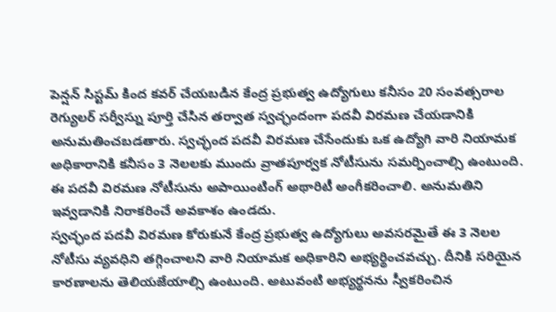పెన్షన్ సిస్టమ్ కింద కవర్ చేయబడిన కేంద్ర ప్రభుత్వ ఉద్యోగులు కనీసం 20 సంవత్సరాల రెగ్యులర్ సర్వీస్ను పూర్తి చేసిన తర్వాత స్వచ్ఛందంగా పదవీ విరమణ చేయడానికి అనుమతించబడతారు. స్వచ్ఛంద పదవీ విరమణ చేసేందుకు ఒక ఉద్యోగి వారి నియామక అధికారానికి కనీసం 3 నెలలకు ముందు వ్రాతపూర్వక నోటీసును సమర్పించాల్సి ఉంటుంది. ఈ పదవీ విరమణ నోటీసును అపాయింటింగ్ అథారిటీ అంగీకరించాలి. అనుమతిని ఇవ్వడానికి నిరాకరించే అవకాశం ఉండదు.
స్వచ్ఛంద పదవీ విరమణ కోరుకునే కేంద్ర ప్రభుత్వ ఉద్యోగులు అవసరమైతే ఈ 3 నెలల నోటీసు వ్యవధిని తగ్గించాలని వారి నియామక అధికారిని అభ్యర్థించవచ్చు. దీనికి సరియైన కారణాలను తెలియజేయాల్సి ఉంటుంది. అటువంటి అభ్యర్థనను స్వీకరించిన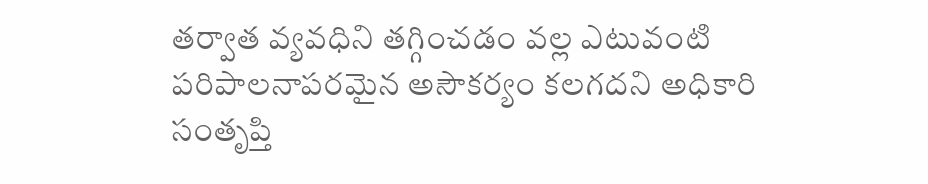తర్వాత వ్యవధిని తగ్గించడం వల్ల ఎటువంటి పరిపాలనాపరమైన అసౌకర్యం కలగదని అధికారి సంతృప్తి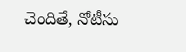చెందితే, నోటీసు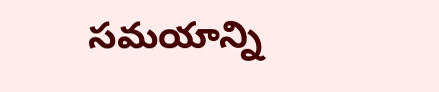సమయాన్ని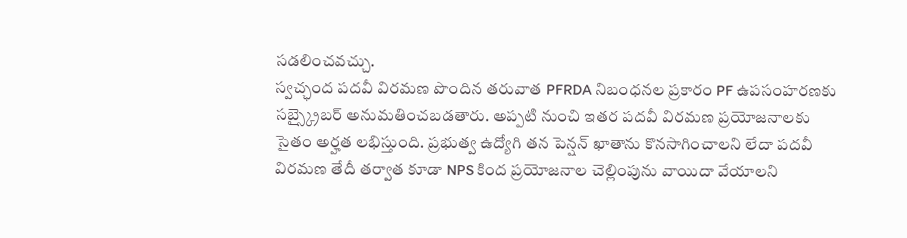సడలించవచ్చు.
స్వచ్ఛంద పదవీ విరమణ పొందిన తరువాత PFRDA నిబంధనల ప్రకారం PF ఉపసంహరణకు సబ్స్క్రైబర్ అనుమతించబడతారు. అప్పటి నుంచి ఇతర పదవీ విరమణ ప్రయోజనాలకు సైతం అర్హత లభిస్తుంది. ప్రభుత్వ ఉద్యోగి తన పెన్షన్ ఖాతాను కొనసాగించాలని లేదా పదవీ విరమణ తేదీ తర్వాత కూడా NPS కింద ప్రయోజనాల చెల్లింపును వాయిదా వేయాలని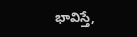భావిస్తే,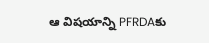ఆ విషయాన్ని PFRDAకు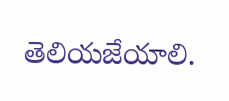తెలియజేయాలి.